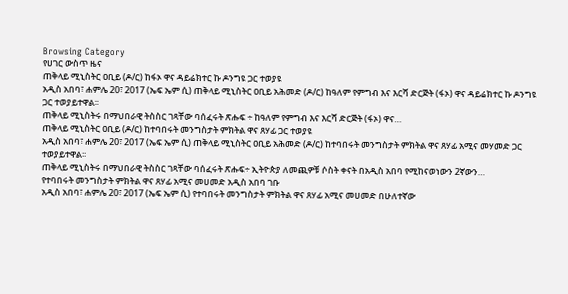Browsing Category
የሀገር ውስጥ ዜና
ጠቅላይ ሚኒስትር ዐቢይ (ዶ/ር) ከፋኦ ዋና ዳይሬክተር ኩ ዶንግዩ ጋር ተወያዩ
አዲስ አበባ፣ ሐምሌ 20፣ 2017 (ኤፍ ኤም ሲ) ጠቅላይ ሚኒስትር ዐቢይ አሕመድ (ዶ/ር) ከዓለም የምግብ እና እርሻ ድርጅት (ፋኦ) ዋና ዳይሬክተር ኩ ዶንግዩ ጋር ተወያይተዋል፡፡
ጠቅላይ ሚኒስትሩ በማህበራዊ ትስስር ገጻቸው ባሰፈሩት ጽሑፍ ÷ ከዓለም የምግብ እና እርሻ ድርጅት (ፋኦ) ዋና…
ጠቅላይ ሚኒስትር ዐቢይ (ዶ/ር) ከተባበሩት መንግስታት ምክትል ዋና ጸሃፊ ጋር ተወያዩ
አዲስ አበባ፣ ሐምሌ 20፣ 2017 (ኤፍ ኤም ሲ) ጠቅላይ ሚኒስትር ዐቢይ አሕመድ (ዶ/ር) ከተባበሩት መንግስታት ምክትል ዋና ጸሃፊ አሚና መሃመድ ጋር ተወያይተዋል፡፡
ጠቅላይ ሚኒስትሩ በማህበራዊ ትስስር ገጻቸው ባሰፈሩት ጽሑፍ÷ ኢትዮጵያ ለመጪዎቹ ሶስት ቀናት በአዲስ አበባ የሚከናወነውን 2ኛውን…
የተባበሩት መንግስታት ምክትል ዋና ጸሃፊ አሚና መሀመድ አዲስ አበባ ገቡ
አዲስ አበባ፣ ሐምሌ 20፣ 2017 (ኤፍ ኤም ሲ) የተባበሩት መንግስታት ምክትል ዋና ጸሃፊ አሚና መሀመድ በሁለተኛው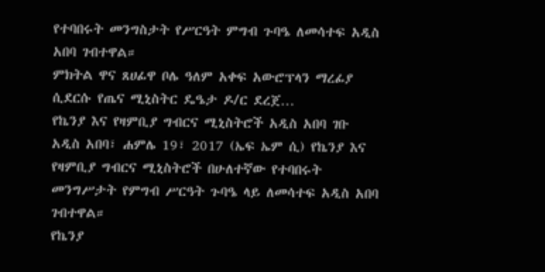የተባበሩት መንግስታት የሥርዓት ምግብ ጉባዔ ለመሳተፍ አዲስ አበባ ገብተዋል።
ምክትል ዋና ጸሀፊዋ ቦሌ ዓለም አቀፍ አውሮፕላን ማረፊያ ሲደርሱ የጤና ሚኒስትር ዴዔታ ዶ/ር ደረጀ…
የኬንያ እና የዛምቢያ ግብርና ሚኒስትሮች አዲስ አበባ ገቡ
አዲስ አበባ፣ ሐምሌ 19፣ 2017 (ኤፍ ኤም ሲ) የኬንያ እና የዛምቢያ ግብርና ሚኒስትሮች በሁለተኛው የተባበሩት መንግሥታት የምግብ ሥርዓት ጉባዔ ላይ ለመሳተፍ አዲስ አበባ ገብተዋል።
የኬንያ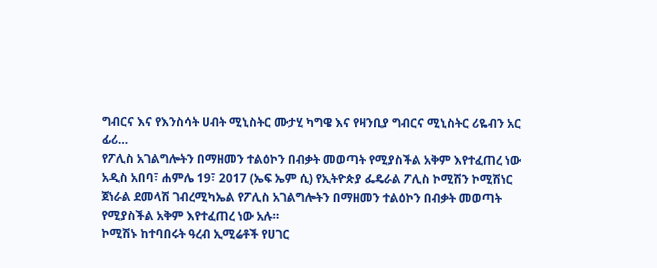ግብርና እና የእንስሳት ሀብት ሚኒስትር ሙታሂ ካግዌ እና የዛንቢያ ግብርና ሚኒስትር ሪዬብን አር ፊሪ…
የፖሊስ አገልግሎትን በማዘመን ተልዕኮን በብቃት መወጣት የሚያስችል አቅም እየተፈጠረ ነው
አዲስ አበባ፣ ሐምሌ 19፣ 2017 (ኤፍ ኤም ሲ) የኢትዮጵያ ፌዴራል ፖሊስ ኮሚሽን ኮሚሽነር ጀነራል ደመላሽ ገብረሚካኤል የፖሊስ አገልግሎትን በማዘመን ተልዕኮን በብቃት መወጣት የሚያስችል አቅም እየተፈጠረ ነው አሉ።
ኮሚሽኑ ከተባበሩት ዓረብ ኢሚሬቶች የሀገር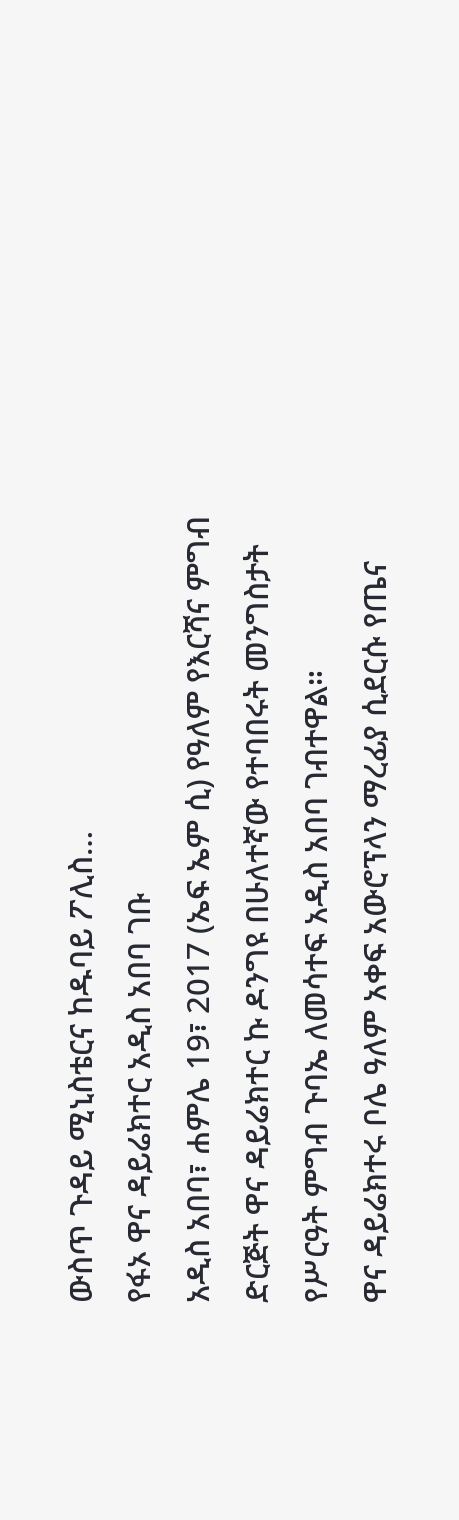ውስጥ ጉዳይ ሚኒስቴርና ከዱባይ ፖሊስ…
የፋኦ ዋና ዳይሬክተር አዲስ አበባ ገቡ
አዲስ አበባ፣ ሐምሌ 19፣ 2017 (ኤፍ ኤም ሲ) የዓለም የእርሻና ምግብ ድርጅት ዋና ዳይሬክተር ኩ ዶንግዩ በሁለተኛው የተባበሩት መንግስታት የሥርዓት ምግብ ጉባኤ ለመሳተፍ አዲስ አበባ ገብተዋል።
ዋና ዳይሬክተሩ ቦሌ ዓለም አቀፍ አውሮፕላን ማረፊያ ሲደርሱ የጤና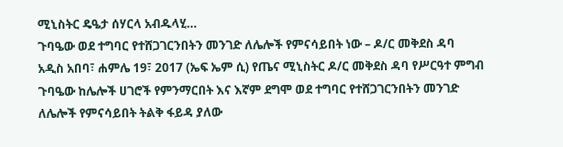ሚኒስትር ዴዔታ ሰሃርላ አብዱላሂ…
ጉባዔው ወደ ተግባር የተሸጋገርንበትን መንገድ ለሌሎች የምናሳይበት ነው – ዶ/ር መቅደስ ዳባ
አዲስ አበባ፣ ሐምሌ 19፣ 2017 (ኤፍ ኤም ሲ) የጤና ሚኒስትር ዶ/ር መቅደስ ዳባ የሥርዓተ ምግብ ጉባዔው ከሌሎች ሀገሮች የምንማርበት እና እኛም ደግሞ ወደ ተግባር የተሸጋገርንበትን መንገድ ለሌሎች የምናሳይበት ትልቅ ፋይዳ ያለው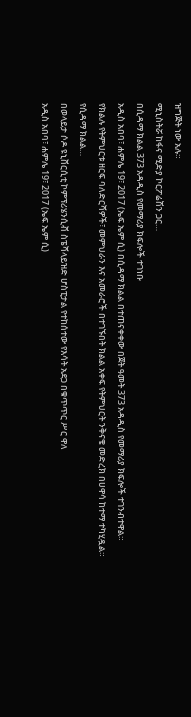ዝግጅት ነው አሉ።
ሚኒስትሯ ከፋና ሚድያ ኮርፖሬሽን ጋር…
በሲዳማ ክልል 373 አዳዲስ የመማሪያ ክፍሎች ተገነቡ
አዲስ አበባ፣ ሐምሌ 19፣ 2017 (ኤፍ ኤም ሲ) በሲዳማ ክልል በተጠናቀቀው በጀት ዓመት 373 አዳዲስ የመማሪያ ክፍሎች ተገንብተዋል።
የክልሉ የትምህርቱ ዘርፍ ባለድርሻዎች፣ መምህራን እና አመራሮች በተገኙበት ክልል አቀፍ የትምህርት ንቅናቄ መድረክ በሀዋሳ ከተማ ተካሂዷል።
የሲዳማ ክልል…
በወላይታ ሶዶ ዩኒቨርሲቲ ኮምፕሪሄንሲቭ ስፔሻላይዝድ ሆስፒታል የተከሰተው የእሳት አደጋ በቁጥጥር ሥር ዋለ
አዲስ አበባ፣ ሐምሌ 19፣ 2017 (ኤፍ ኤም ሲ)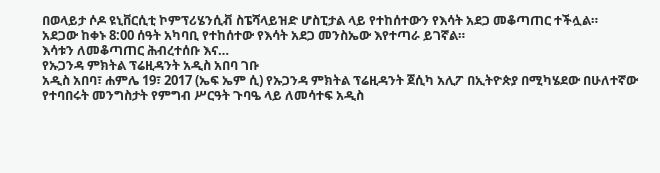በወላይታ ሶዶ ዩኒቨርሲቲ ኮምፕሪሄንሲቭ ስፔሻላይዝድ ሆስፒታል ላይ የተከሰተውን የእሳት አደጋ መቆጣጠር ተችሏል።
አደጋው ከቀኑ 8:00 ሰዓት አካባቢ የተከሰተው የእሳት አደጋ መንስኤው እየተጣራ ይገኛል።
እሳቱን ለመቆጣጠር ሕብረተሰቡ እና…
የኡጋንዳ ምክትል ፕሬዚዳንት አዲስ አበባ ገቡ
አዲስ አበባ፣ ሐምሌ 19፣ 2017 (ኤፍ ኤም ሲ) የኡጋንዳ ምክትል ፕሬዚዳንት ጀሲካ አሊፖ በኢትዮጵያ በሚካሄደው በሁለተኛው የተባበሩት መንግስታት የምግብ ሥርዓት ጉባዔ ላይ ለመሳተፍ አዲስ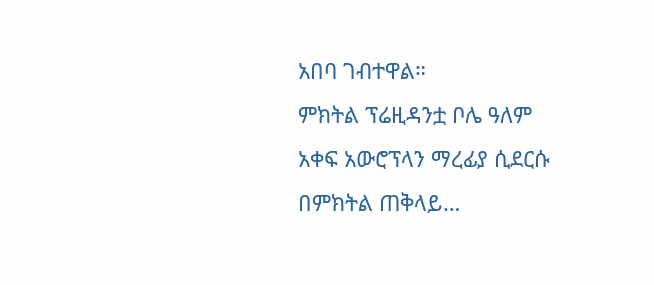አበባ ገብተዋል።
ምክትል ፕሬዚዳንቷ ቦሌ ዓለም አቀፍ አውሮፕላን ማረፊያ ሲደርሱ በምክትል ጠቅላይ…